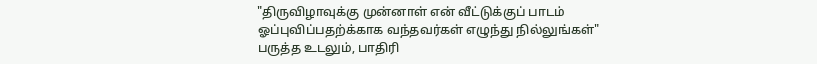"திருவிழாவுக்கு முன்னாள் என் வீட்டுக்குப் பாடம் ஓப்புவிப்பதற்க்காக வந்தவர்கள் எழுந்து நில்லுங்கள்" பருத்த உடலும், பாதிரி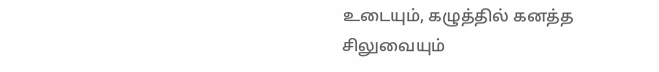உடையும், கழுத்தில் கனத்த சிலுவையும்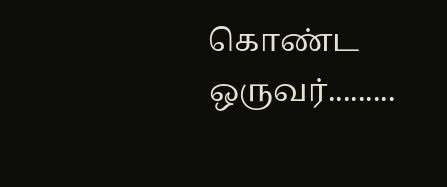கொண்ட ஒருவர்.........